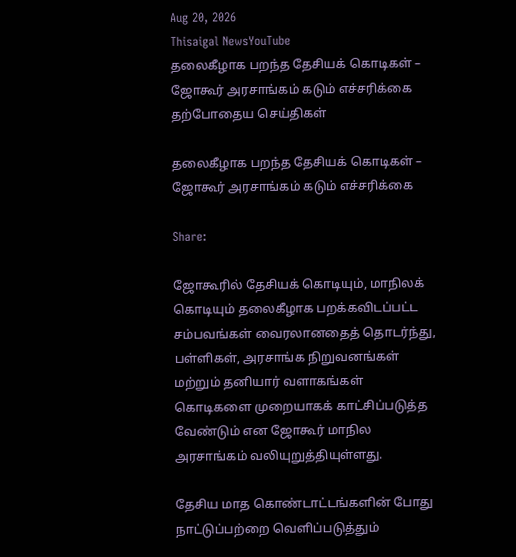Aug 20, 2026
Thisaigal NewsYouTube
தலைகீழாக பறந்த தேசியக் கொடிகள் – ஜோகூர் அரசாங்கம் கடும் எச்சரிக்கை
தற்போதைய செய்திகள்

தலைகீழாக பறந்த தேசியக் கொடிகள் – ஜோகூர் அரசாங்கம் கடும் எச்சரிக்கை

Share:

ஜோகூரில் தேசியக் கொடியும், மாநிலக் கொடியும் தலைகீழாக பறக்கவிடப்பட்ட சம்பவங்கள் வைரலானதைத் தொடர்ந்து, பள்ளிகள், அரசாங்க நிறுவனங்கள் மற்றும் தனியார் வளாகங்கள் கொடிகளை முறையாகக் காட்சிப்படுத்த வேண்டும் என ஜோகூர் மாநில அரசாங்கம் வலியுறுத்தியுள்ளது.

தேசிய மாத கொண்டாட்டங்களின் போது நாட்டுப்பற்றை வெளிப்படுத்தும்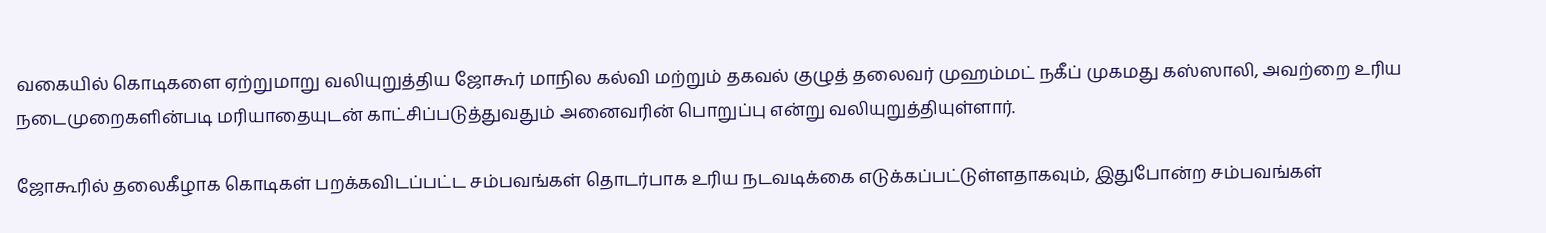வகையில் கொடிகளை ஏற்றுமாறு வலியுறுத்திய ஜோகூர் மாநில கல்வி மற்றும் தகவல் குழுத் தலைவர் முஹம்மட் நகீப் முகமது கஸ்ஸாலி, அவற்றை உரிய நடைமுறைகளின்படி மரியாதையுடன் காட்சிப்படுத்துவதும் அனைவரின் பொறுப்பு என்று வலியுறுத்தியுள்ளார்.

ஜோகூரில் தலைகீழாக கொடிகள் பறக்கவிடப்பட்ட சம்பவங்கள் தொடர்பாக உரிய நடவடிக்கை எடுக்கப்பட்டுள்ளதாகவும், இதுபோன்ற சம்பவங்கள்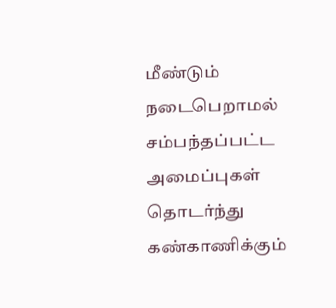மீண்டும் நடைபெறாமல் சம்பந்தப்பட்ட அமைப்புகள் தொடர்ந்து கண்காணிக்கும்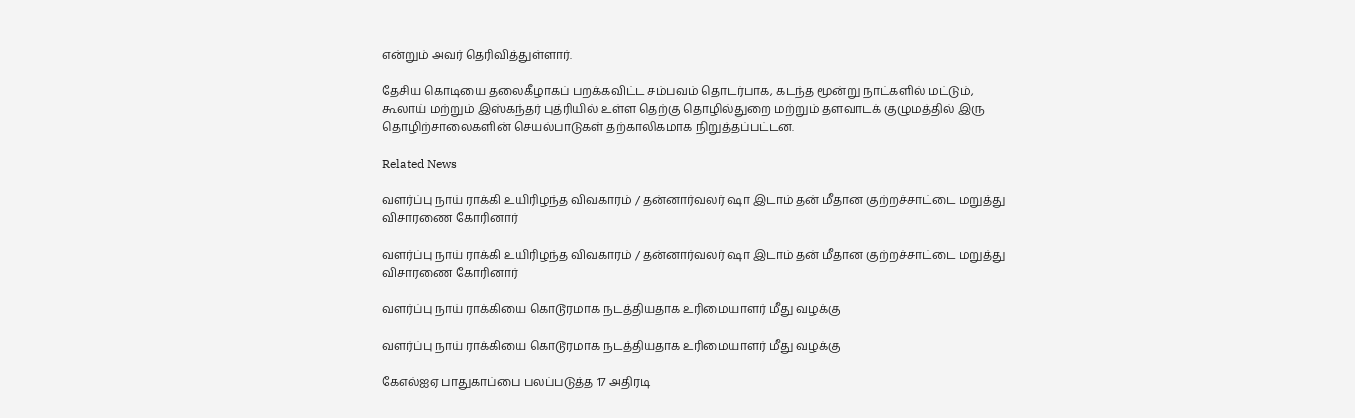என்றும் அவர் தெரிவித்துள்ளார்.

தேசிய கொடியை தலைகீழாகப் பறக்கவிட்ட சம்பவம் தொடர்பாக, கடந்த மூன்று நாட்களில் மட்டும், கூலாய் மற்றும் இஸ்கந்தர் புத்ரியில் உள்ள தெற்கு தொழில்துறை மற்றும் தளவாடக் குழுமத்தில் இரு தொழிற்சாலைகளின் செயல்பாடுகள் தற்காலிகமாக நிறுத்தப்பட்டன.

Related News

வளர்ப்பு நாய் ராக்கி உயிரிழந்த விவகாரம் / தன்னார்வலர் ஷா இடாம் தன் மீதான குற்றச்சாட்டை மறுத்து விசாரணை கோரினார்

வளர்ப்பு நாய் ராக்கி உயிரிழந்த விவகாரம் / தன்னார்வலர் ஷா இடாம் தன் மீதான குற்றச்சாட்டை மறுத்து விசாரணை கோரினார்

வளர்ப்பு நாய் ராக்கியை கொடூரமாக நடத்தியதாக உரிமையாளர் மீது வழக்கு

வளர்ப்பு நாய் ராக்கியை கொடூரமாக நடத்தியதாக உரிமையாளர் மீது வழக்கு

கேஎல்ஐஏ பாதுகாப்பை பலப்படுத்த 17 அதிரடி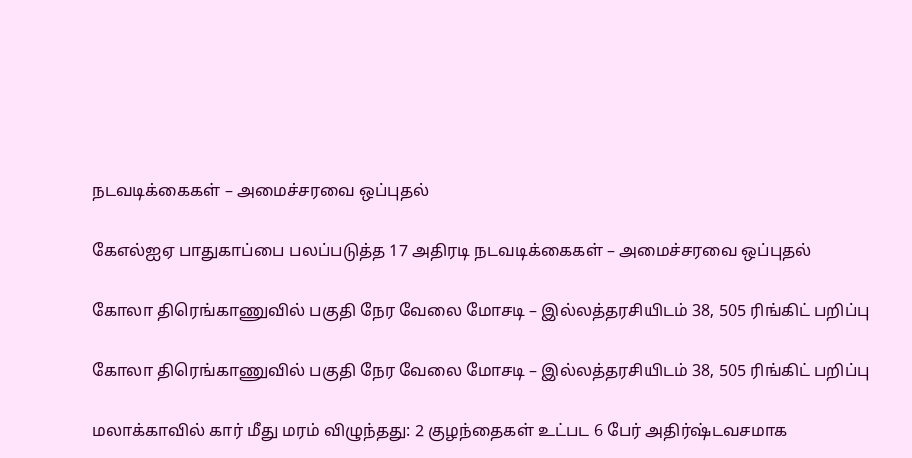நடவடிக்கைகள் – அமைச்சரவை ஒப்புதல்

கேஎல்ஐஏ பாதுகாப்பை பலப்படுத்த 17 அதிரடி நடவடிக்கைகள் – அமைச்சரவை ஒப்புதல்

கோலா திரெங்காணுவில் பகுதி நேர வேலை மோசடி – இல்லத்தரசியிடம் 38, 505 ரிங்கிட் பறிப்பு

கோலா திரெங்காணுவில் பகுதி நேர வேலை மோசடி – இல்லத்தரசியிடம் 38, 505 ரிங்கிட் பறிப்பு

மலாக்காவில் கார் மீது மரம் விழுந்தது: 2 குழந்தைகள் உட்பட 6 பேர் அதிர்ஷ்டவசமாக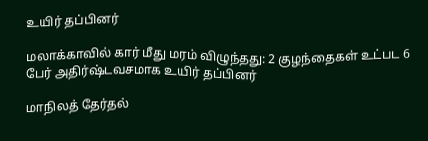உயிர் தப்பினர்

மலாக்காவில் கார் மீது மரம் விழுந்தது: 2 குழந்தைகள் உட்பட 6 பேர் அதிர்ஷ்டவசமாக உயிர் தப்பினர்

மாநிலத் தேர்தல்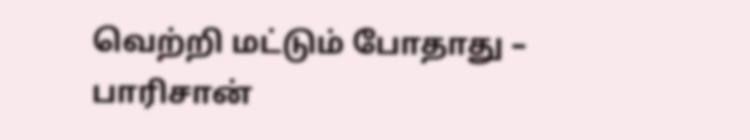வெற்றி மட்டும் போதாது – பாரிசான்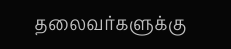தலைவர்களுக்கு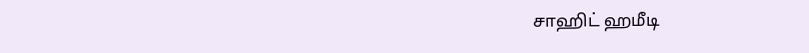சாஹிட் ஹமீடி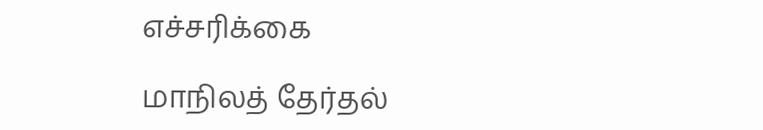எச்சரிக்கை

மாநிலத் தேர்தல்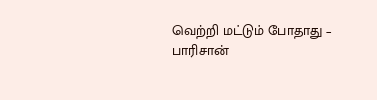வெற்றி மட்டும் போதாது – பாரிசான்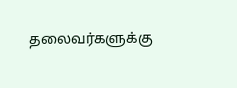தலைவர்களுக்கு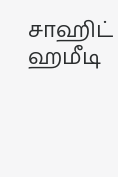சாஹிட் ஹமீடி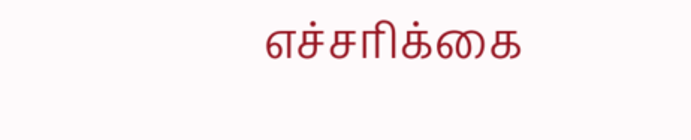எச்சரிக்கை